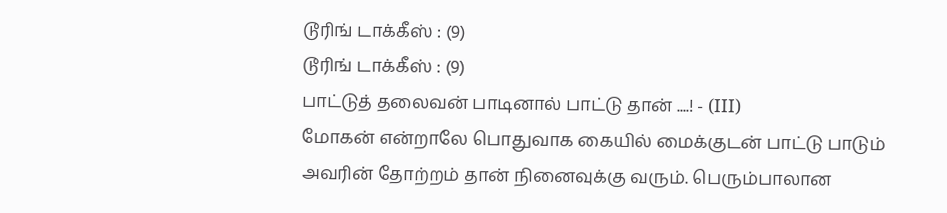டூரிங் டாக்கீஸ் : (9)
டூரிங் டாக்கீஸ் : (9)
பாட்டுத் தலைவன் பாடினால் பாட்டு தான் ....! - (III)
மோகன் என்றாலே பொதுவாக கையில் மைக்குடன் பாட்டு பாடும் அவரின் தோற்றம் தான் நினைவுக்கு வரும். பெரும்பாலான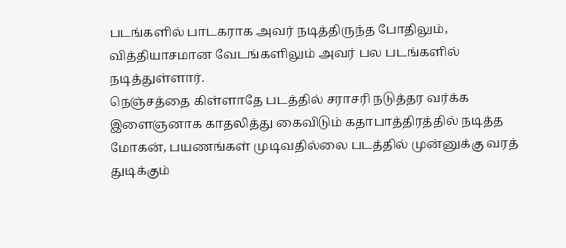படங்களில் பாடகராக அவர் நடித்திருந்த போதிலும், வித்தியாசமான வேடங்களிலும் அவர் பல படங்களில் நடித்துள்ளார்.
நெஞ்சத்தை கிள்ளாதே படத்தில் சராசரி நடுத்தர வர்க்க இளைஞனாக காதலித்து கைவிடும் கதாபாத்திரத்தில் நடித்த மோகன், பயணங்கள் முடிவதில்லை படத்தில் முன்னுக்கு வரத் துடிக்கும்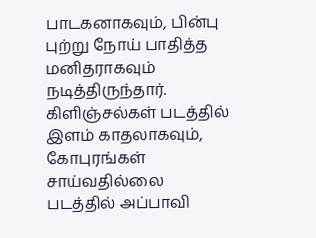பாடகனாகவும், பின்பு புற்று நோய் பாதித்த மனிதராகவும் நடித்திருந்தார்.
கிளிஞ்சல்கள் படத்தில் இளம் காதலாகவும், கோபுரங்கள் சாய்வதில்லை படத்தில் அப்பாவி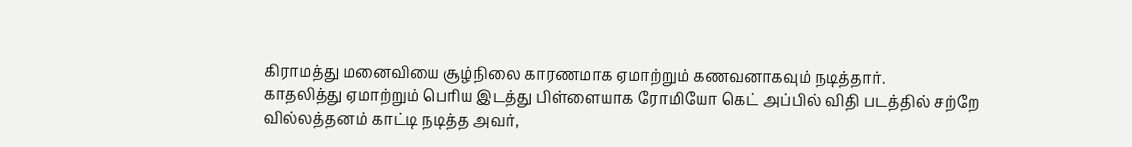கிராமத்து மனைவியை சூழ்நிலை காரணமாக ஏமாற்றும் கணவனாகவும் நடித்தார்.
காதலித்து ஏமாற்றும் பெரிய இடத்து பிள்ளையாக ரோமியோ கெட் அப்பில் விதி படத்தில் சற்றே வில்லத்தனம் காட்டி நடித்த அவர்,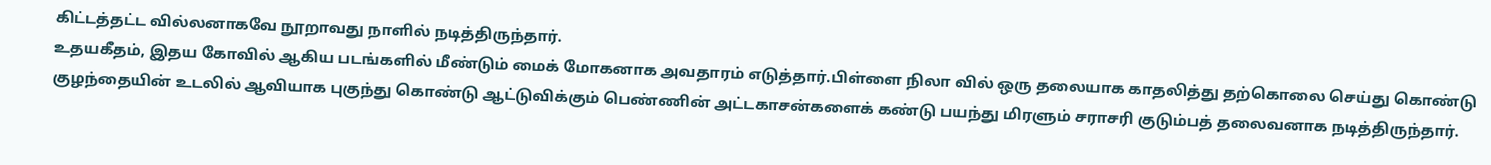கிட்டத்தட்ட வில்லனாகவே நூறாவது நாளில் நடித்திருந்தார்.
உதயகீதம், இதய கோவில் ஆகிய படங்களில் மீண்டும் மைக் மோகனாக அவதாரம் எடுத்தார்.பிள்ளை நிலா வில் ஒரு தலையாக காதலித்து தற்கொலை செய்து கொண்டு குழந்தையின் உடலில் ஆவியாக புகுந்து கொண்டு ஆட்டுவிக்கும் பெண்ணின் அட்டகாசன்களைக் கண்டு பயந்து மிரளும் சராசரி குடும்பத் தலைவனாக நடித்திருந்தார்.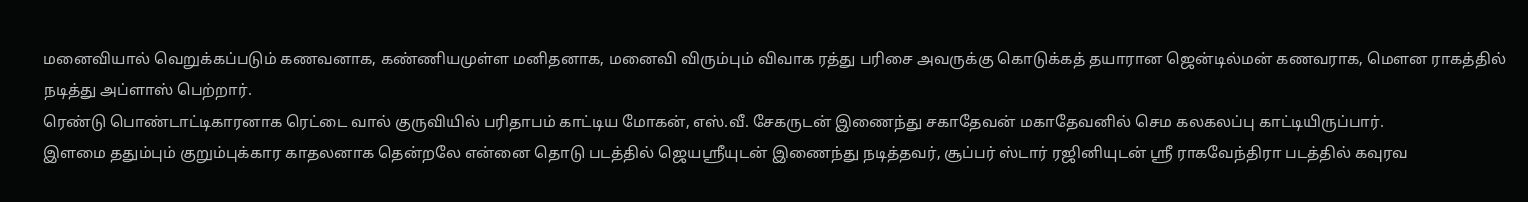மனைவியால் வெறுக்கப்படும் கணவனாக, கண்ணியமுள்ள மனிதனாக, மனைவி விரும்பும் விவாக ரத்து பரிசை அவருக்கு கொடுக்கத் தயாரான ஜென்டில்மன் கணவராக, மௌன ராகத்தில் நடித்து அப்ளாஸ் பெற்றார்.
ரெண்டு பொண்டாட்டிகாரனாக ரெட்டை வால் குருவியில் பரிதாபம் காட்டிய மோகன், எஸ்.வீ. சேகருடன் இணைந்து சகாதேவன் மகாதேவனில் செம கலகலப்பு காட்டியிருப்பார்.
இளமை ததும்பும் குறும்புக்கார காதலனாக தென்றலே என்னை தொடு படத்தில் ஜெயஸ்ரீயுடன் இணைந்து நடித்தவர், சூப்பர் ஸ்டார் ரஜினியுடன் ஸ்ரீ ராகவேந்திரா படத்தில் கவுரவ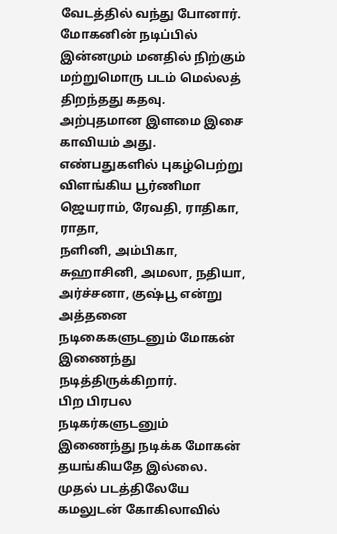வேடத்தில் வந்து போனார்.
மோகனின் நடிப்பில் இன்னமும் மனதில் நிற்கும் மற்றுமொரு படம் மெல்லத் திறந்தது கதவு. அற்புதமான இளமை இசை காவியம் அது.
எண்பதுகளில் புகழ்பெற்று விளங்கிய பூர்ணிமா ஜெயராம், ரேவதி, ராதிகா, ராதா,
நளினி, அம்பிகா, சுஹாசினி, அமலா, நதியா, அர்ச்சனா, குஷ்பூ என்று அத்தனை நடிகைகளுடனும் மோகன் இணைந்து நடித்திருக்கிறார்.
பிற பிரபல நடிகர்களுடனும் இணைந்து நடிக்க மோகன் தயங்கியதே இல்லை. முதல் படத்திலேயே கமலுடன் கோகிலாவில்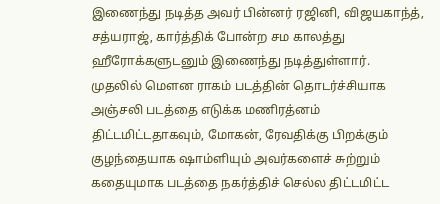இணைந்து நடித்த அவர் பின்னர் ரஜினி, விஜயகாந்த், சத்யராஜ், கார்த்திக் போன்ற சம காலத்து ஹீரோக்களுடனும் இணைந்து நடித்துள்ளார்.
முதலில் மௌன ராகம் படத்தின் தொடர்ச்சியாக அஞ்சலி படத்தை எடுக்க மணிரத்னம் திட்டமிட்டதாகவும், மோகன், ரேவதிக்கு பிறக்கும் குழந்தையாக ஷாம்ளியும் அவர்களைச் சுற்றும் கதையுமாக படத்தை நகர்த்திச் செல்ல திட்டமிட்ட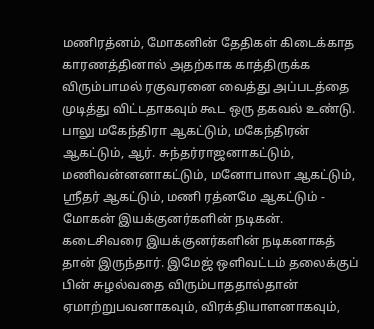மணிரத்னம், மோகனின் தேதிகள் கிடைக்காத காரணத்தினால் அதற்காக காத்திருக்க விரும்பாமல் ரகுவரனை வைத்து அப்படத்தை முடித்து விட்டதாகவும் கூட ஒரு தகவல் உண்டு.
பாலு மகேந்திரா ஆகட்டும், மகேந்திரன் ஆகட்டும், ஆர். சுந்தர்ராஜனாகட்டும், மணிவன்னனாகட்டும், மனோபாலா ஆகட்டும், ஸ்ரீதர் ஆகட்டும், மணி ரத்னமே ஆகட்டும் - மோகன் இயக்குனர்களின் நடிகன்.
கடைசிவரை இயக்குனர்களின் நடிகனாகத் தான் இருந்தார். இமேஜ் ஒளிவட்டம் தலைக்குப் பின் சுழல்வதை விரும்பாததால்தான் ஏமாற்றுபவனாகவும், விரக்தியாளனாகவும்,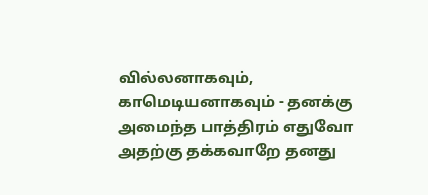வில்லனாகவும், காமெடியனாகவும் - தனக்கு அமைந்த பாத்திரம் எதுவோ அதற்கு தக்கவாறே தனது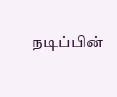நடிப்பின்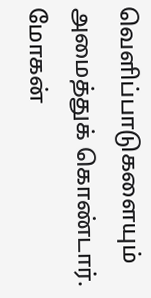வெளிப்பாடுகளையும் அமைத்துக் கொண்டார்.
மோகன்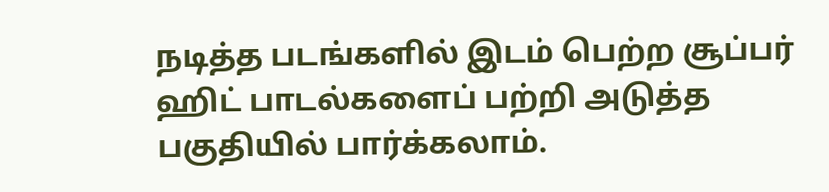நடித்த படங்களில் இடம் பெற்ற சூப்பர் ஹிட் பாடல்களைப் பற்றி அடுத்த பகுதியில் பார்க்கலாம்.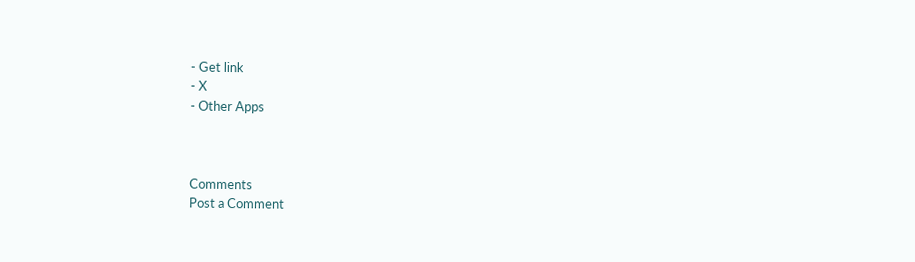- Get link
- X
- Other Apps



Comments
Post a Comment